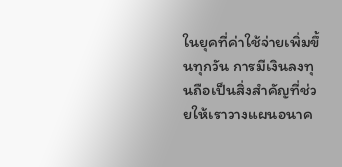ในยุคที่ค่าใช้จ่ายเพิ่มขึ้นทุกวัน การมีเงินลงทุนถือเป็นสิ่งสำคัญที่ช่วยให้เราวางแผนอนาค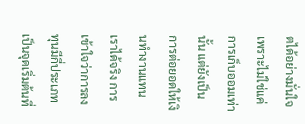ตได้อย่างมั่นใจ เพราะไม่ใช่แค่การเก็บออมเท่านั้น แต่ยังเป็นการต่อยอดให้เงินทำงานแทนเราได้จริง การเข้าใจว่าการลงทุนมีกี่ประเภทเป็นจุดเริ่มต้นที่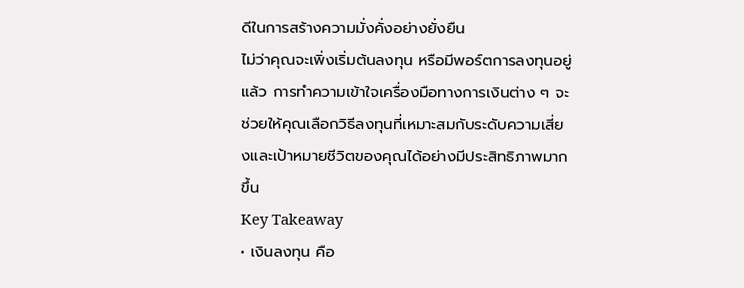ดีในการสร้างความมั่งคั่งอย่างยั่งยืน
ไม่ว่าคุณจะเพิ่งเริ่มต้นลงทุน หรือมีพอร์ตการลงทุนอยู่แล้ว การทำความเข้าใจเครื่องมือทางการเงินต่าง ๆ จะช่วยให้คุณเลือกวิธีลงทุนที่เหมาะสมกับระดับความเสี่ยงและเป้าหมายชีวิตของคุณได้อย่างมีประสิทธิภาพมากขึ้น
Key Takeaway
• เงินลงทุน คือ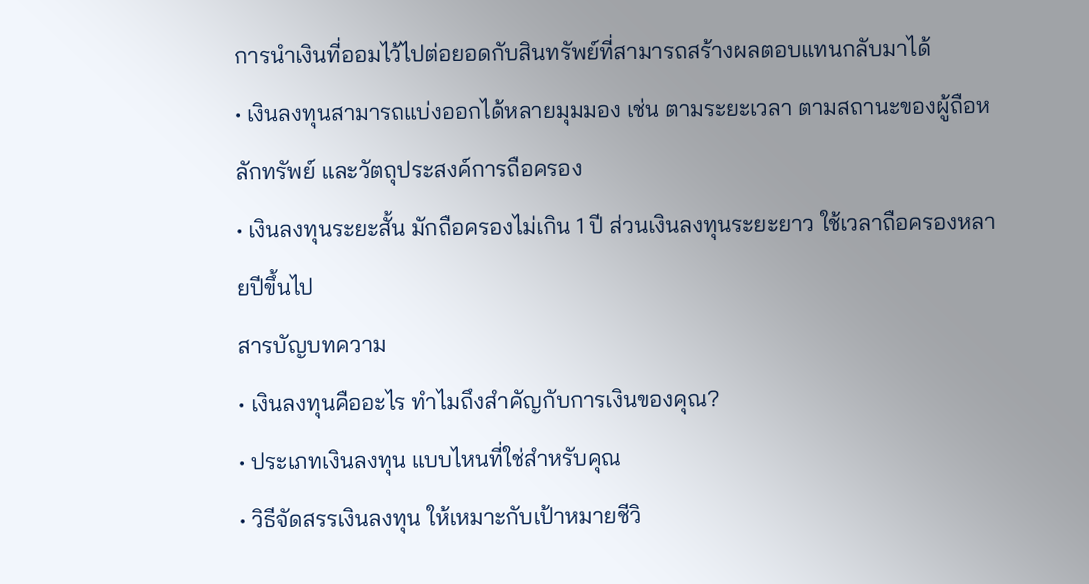การนำเงินที่ออมไว้ไปต่อยอดกับสินทรัพย์ที่สามารถสร้างผลตอบแทนกลับมาได้
• เงินลงทุนสามารถแบ่งออกได้หลายมุมมอง เช่น ตามระยะเวลา ตามสถานะของผู้ถือหลักทรัพย์ และวัตถุประสงค์การถือครอง
• เงินลงทุนระยะสั้น มักถือครองไม่เกิน 1 ปี ส่วนเงินลงทุนระยะยาว ใช้เวลาถือครองหลายปีขึ้นไป
สารบัญบทความ
• เงินลงทุนคืออะไร ทำไมถึงสำคัญกับการเงินของคุณ?
• ประเภทเงินลงทุน แบบไหนที่ใช่สำหรับคุณ
• วิธีจัดสรรเงินลงทุน ให้เหมาะกับเป้าหมายชีวิ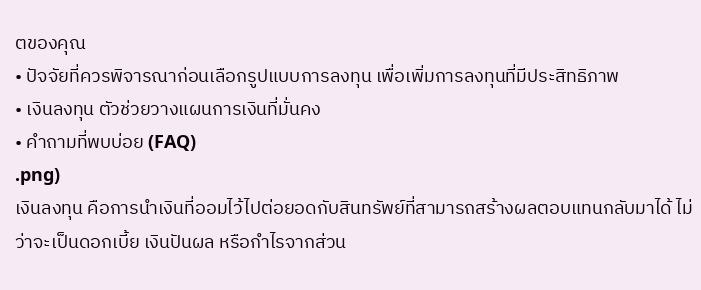ตของคุณ
• ปัจจัยที่ควรพิจารณาก่อนเลือกรูปแบบการลงทุน เพื่อเพิ่มการลงทุนที่มีประสิทธิภาพ
• เงินลงทุน ตัวช่วยวางแผนการเงินที่มั่นคง
• คำถามที่พบบ่อย (FAQ)
.png)
เงินลงทุน คือการนำเงินที่ออมไว้ไปต่อยอดกับสินทรัพย์ที่สามารถสร้างผลตอบแทนกลับมาได้ ไม่ว่าจะเป็นดอกเบี้ย เงินปันผล หรือกำไรจากส่วน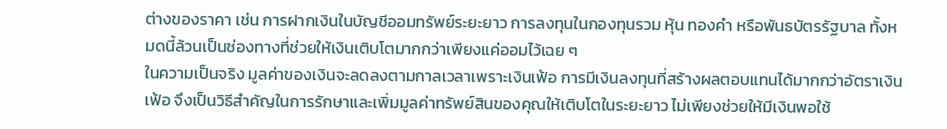ต่างของราคา เช่น การฝากเงินในบัญชีออมทรัพย์ระยะยาว การลงทุนในกองทุนรวม หุ้น ทองคำ หรือพันธบัตรรัฐบาล ทั้งหมดนี้ล้วนเป็นช่องทางที่ช่วยให้เงินเติบโตมากกว่าเพียงแค่ออมไว้เฉย ๆ
ในความเป็นจริง มูลค่าของเงินจะลดลงตามกาลเวลาเพราะเงินเฟ้อ การมีเงินลงทุนที่สร้างผลตอบแทนได้มากกว่าอัตราเงินเฟ้อ จึงเป็นวิธีสำคัญในการรักษาและเพิ่มมูลค่าทรัพย์สินของคุณให้เติบโตในระยะยาว ไม่เพียงช่วยให้มีเงินพอใช้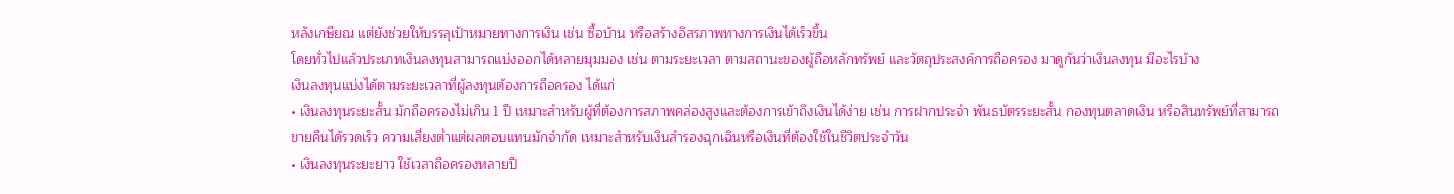หลังเกษียณ แต่ยังช่วยให้บรรลุเป้าหมายทางการเงิน เช่น ซื้อบ้าน หรือสร้างอิสรภาพทางการเงินได้เร็วขึ้น
โดยทั่วไปแล้วประเภทเงินลงทุนสามารถแบ่งออกได้หลายมุมมอง เช่น ตามระยะเวลา ตามสถานะของผู้ถือหลักทรัพย์ และวัตถุประสงค์การถือครอง มาดูกันว่าเงินลงทุน มีอะไรบ้าง
เงินลงทุนแบ่งได้ตามระยะเวลาที่ผู้ลงทุนต้องการถือครอง ได้แก่
• เงินลงทุนระยะสั้น มักถือครองไม่เกิน 1 ปี เหมาะสำหรับผู้ที่ต้องการสภาพคล่องสูงและต้องการเข้าถึงเงินได้ง่าย เช่น การฝากประจำ พันธบัตรระยะสั้น กองทุนตลาดเงิน หรือสินทรัพย์ที่สามารถขายคืนได้รวดเร็ว ความเสี่ยงต่ำแต่ผลตอบแทนมักจำกัด เหมาะสำหรับเงินสำรองฉุกเฉินหรือเงินที่ต้องใช้ในชีวิตประจำวัน
• เงินลงทุนระยะยาว ใช้เวลาถือครองหลายปี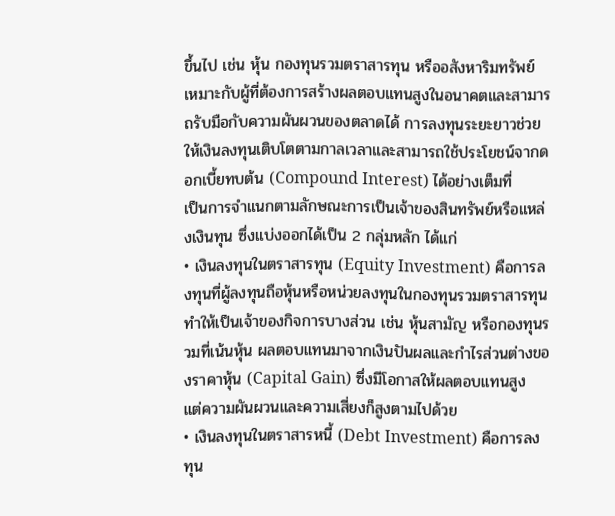ขึ้นไป เช่น หุ้น กองทุนรวมตราสารทุน หรืออสังหาริมทรัพย์ เหมาะกับผู้ที่ต้องการสร้างผลตอบแทนสูงในอนาคตและสามารถรับมือกับความผันผวนของตลาดได้ การลงทุนระยะยาวช่วยให้เงินลงทุนเติบโตตามกาลเวลาและสามารถใช้ประโยชน์จากดอกเบี้ยทบต้น (Compound Interest) ได้อย่างเต็มที่
เป็นการจำแนกตามลักษณะการเป็นเจ้าของสินทรัพย์หรือแหล่งเงินทุน ซึ่งแบ่งออกได้เป็น 2 กลุ่มหลัก ได้แก่
• เงินลงทุนในตราสารทุน (Equity Investment) คือการลงทุนที่ผู้ลงทุนถือหุ้นหรือหน่วยลงทุนในกองทุนรวมตราสารทุน ทำให้เป็นเจ้าของกิจการบางส่วน เช่น หุ้นสามัญ หรือกองทุนรวมที่เน้นหุ้น ผลตอบแทนมาจากเงินปันผลและกำไรส่วนต่างของราคาหุ้น (Capital Gain) ซึ่งมีโอกาสให้ผลตอบแทนสูง แต่ความผันผวนและความเสี่ยงก็สูงตามไปด้วย
• เงินลงทุนในตราสารหนี้ (Debt Investment) คือการลงทุน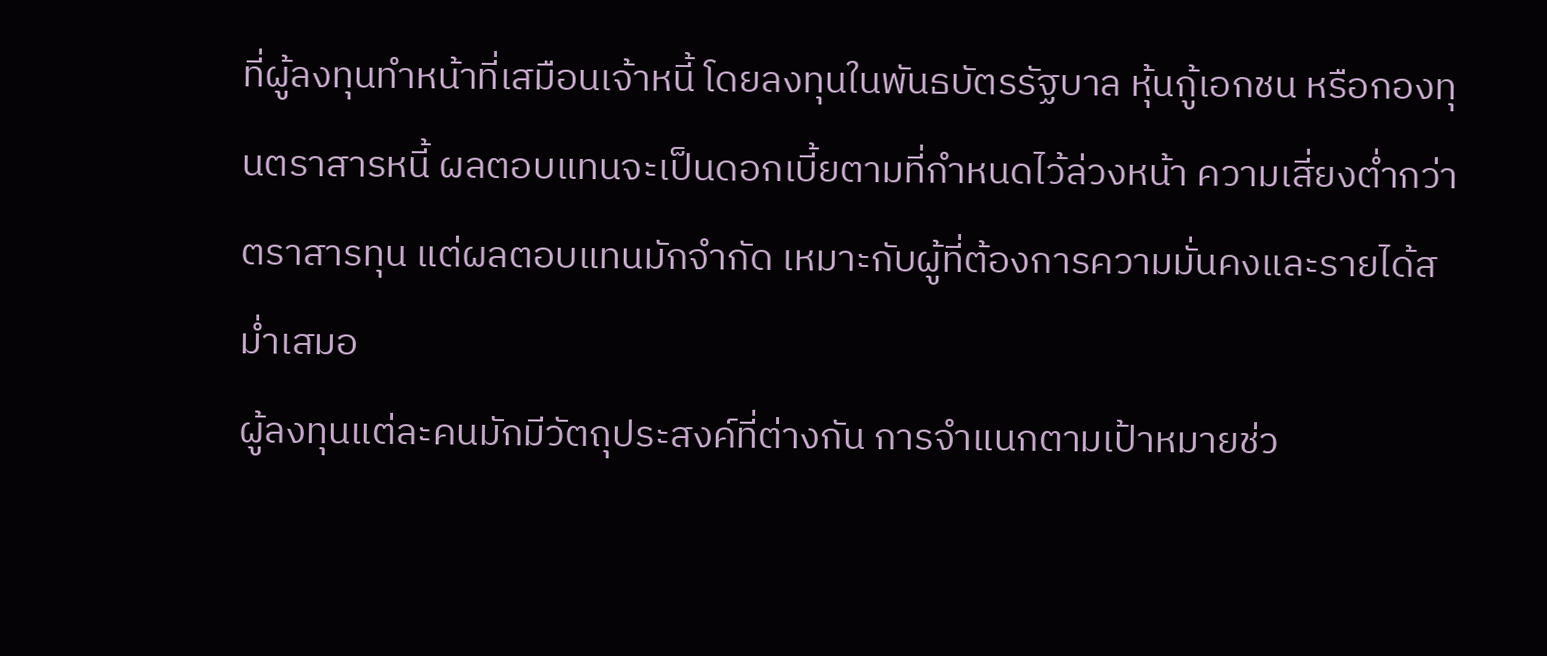ที่ผู้ลงทุนทำหน้าที่เสมือนเจ้าหนี้ โดยลงทุนในพันธบัตรรัฐบาล หุ้นกู้เอกชน หรือกองทุนตราสารหนี้ ผลตอบแทนจะเป็นดอกเบี้ยตามที่กำหนดไว้ล่วงหน้า ความเสี่ยงต่ำกว่าตราสารทุน แต่ผลตอบแทนมักจำกัด เหมาะกับผู้ที่ต้องการความมั่นคงและรายได้สม่ำเสมอ
ผู้ลงทุนแต่ละคนมักมีวัตถุประสงค์ที่ต่างกัน การจำแนกตามเป้าหมายช่ว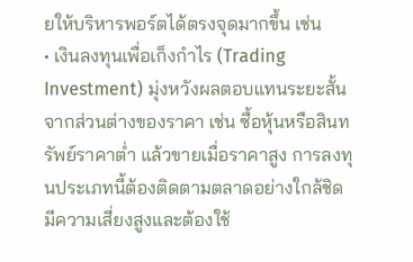ยให้บริหารพอร์ตได้ตรงจุดมากขึ้น เช่น
• เงินลงทุนเพื่อเก็งกำไร (Trading Investment) มุ่งหวังผลตอบแทนระยะสั้นจากส่วนต่างของราคา เช่น ซื้อหุ้นหรือสินทรัพย์ราคาต่ำ แล้วขายเมื่อราคาสูง การลงทุนประเภทนี้ต้องติดตามตลาดอย่างใกล้ชิด มีความเสี่ยงสูงและต้องใช้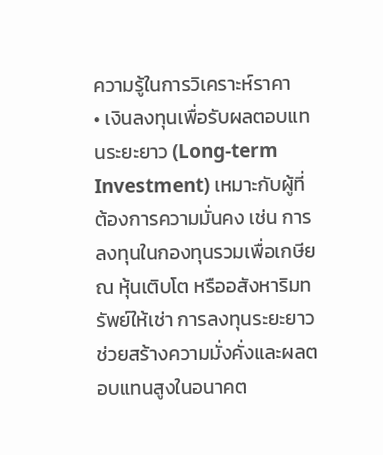ความรู้ในการวิเคราะห์ราคา
• เงินลงทุนเพื่อรับผลตอบแทนระยะยาว (Long-term Investment) เหมาะกับผู้ที่ต้องการความมั่นคง เช่น การลงทุนในกองทุนรวมเพื่อเกษียณ หุ้นเติบโต หรืออสังหาริมทรัพย์ให้เช่า การลงทุนระยะยาวช่วยสร้างความมั่งคั่งและผลตอบแทนสูงในอนาคต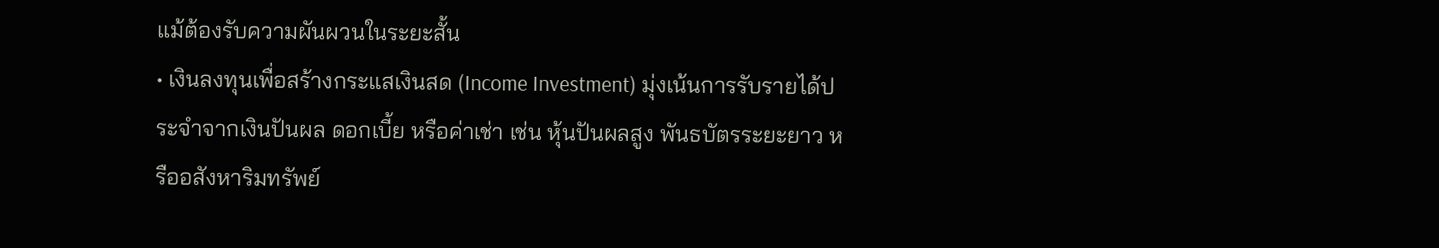แม้ต้องรับความผันผวนในระยะสั้น
• เงินลงทุนเพื่อสร้างกระแสเงินสด (Income Investment) มุ่งเน้นการรับรายได้ประจำจากเงินปันผล ดอกเบี้ย หรือค่าเช่า เช่น หุ้นปันผลสูง พันธบัตรระยะยาว หรืออสังหาริมทรัพย์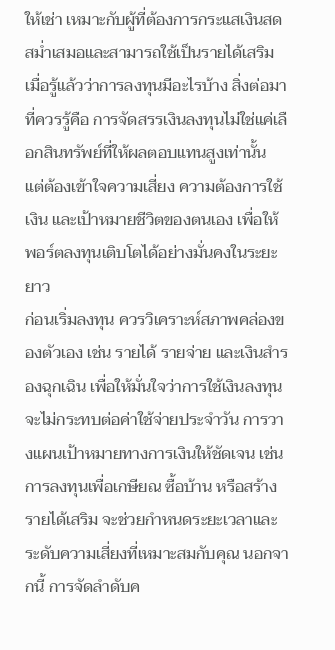ให้เช่า เหมาะกับผู้ที่ต้องการกระแสเงินสดสม่ำเสมอและสามารถใช้เป็นรายได้เสริม
เมื่อรู้แล้วว่าการลงทุนมีอะไรบ้าง สิ่งต่อมาที่ควรรู้คือ การจัดสรรเงินลงทุนไม่ใช่แค่เลือกสินทรัพย์ที่ให้ผลตอบแทนสูงเท่านั้น แต่ต้องเข้าใจความเสี่ยง ความต้องการใช้เงิน และเป้าหมายชีวิตของตนเอง เพื่อให้พอร์ตลงทุนเติบโตได้อย่างมั่นคงในระยะยาว
ก่อนเริ่มลงทุน ควรวิเคราะห์สภาพคล่องของตัวเอง เช่น รายได้ รายจ่าย และเงินสำรองฉุกเฉิน เพื่อให้มั่นใจว่าการใช้เงินลงทุน จะไม่กระทบต่อค่าใช้จ่ายประจำวัน การวางแผนเป้าหมายทางการเงินให้ชัดเจน เช่น การลงทุนเพื่อเกษียณ ซื้อบ้าน หรือสร้างรายได้เสริม จะช่วยกำหนดระยะเวลาและระดับความเสี่ยงที่เหมาะสมกับคุณ นอกจากนี้ การจัดลำดับค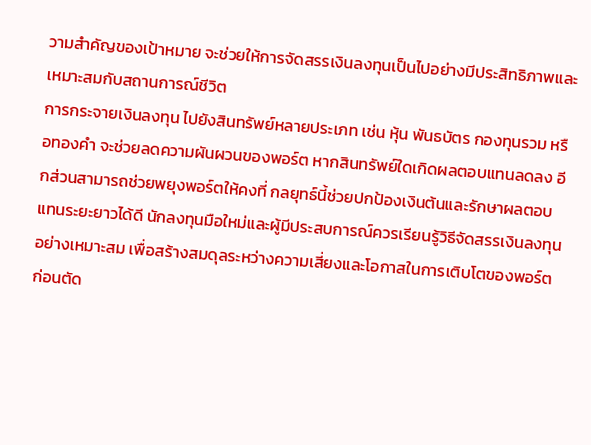วามสำคัญของเป้าหมาย จะช่วยให้การจัดสรรเงินลงทุนเป็นไปอย่างมีประสิทธิภาพและเหมาะสมกับสถานการณ์ชีวิต
การกระจายเงินลงทุน ไปยังสินทรัพย์หลายประเภท เช่น หุ้น พันธบัตร กองทุนรวม หรือทองคำ จะช่วยลดความผันผวนของพอร์ต หากสินทรัพย์ใดเกิดผลตอบแทนลดลง อีกส่วนสามารถช่วยพยุงพอร์ตให้คงที่ กลยุทธ์นี้ช่วยปกป้องเงินต้นและรักษาผลตอบแทนระยะยาวได้ดี นักลงทุนมือใหม่และผู้มีประสบการณ์ควรเรียนรู้วิธีจัดสรรเงินลงทุนอย่างเหมาะสม เพื่อสร้างสมดุลระหว่างความเสี่ยงและโอกาสในการเติบโตของพอร์ต
ก่อนตัด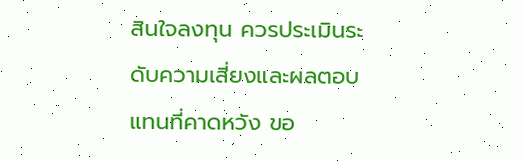สินใจลงทุน ควรประเมินระดับความเสี่ยงและผลตอบแทนที่คาดหวัง ขอ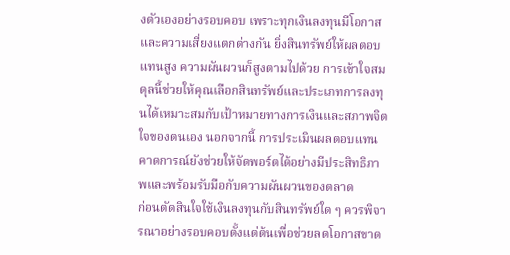งตัวเองอย่างรอบคอบ เพราะทุกเงินลงทุนมีโอกาสและความเสี่ยงแตกต่างกัน ยิ่งสินทรัพย์ให้ผลตอบแทนสูง ความผันผวนก็สูงตามไปด้วย การเข้าใจสมดุลนี้ช่วยให้คุณเลือกสินทรัพย์และประเภทการลงทุนได้เหมาะสมกับเป้าหมายทางการเงินและสภาพจิตใจของตนเอง นอกจากนี้ การประเมินผลตอบแทนคาดการณ์ยังช่วยให้จัดพอร์ตได้อย่างมีประสิทธิภาพและพร้อมรับมือกับความผันผวนของตลาด
ก่อนตัดสินใจใช้เงินลงทุนกับสินทรัพย์ใด ๆ ควรพิจารณาอย่างรอบคอบตั้งแต่ต้นเพื่อช่วยลดโอกาสขาด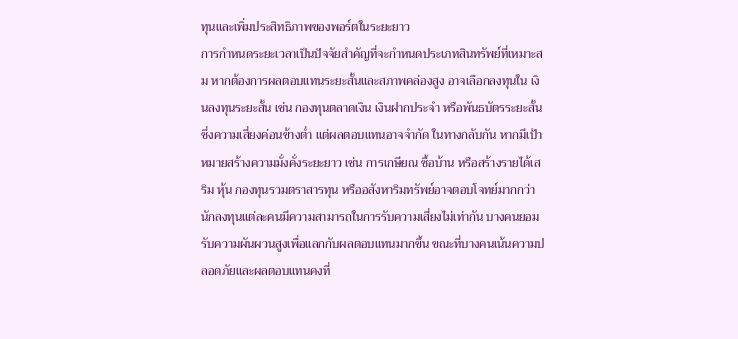ทุนและเพิ่มประสิทธิภาพของพอร์ตในระยะยาว
การกำหนดระยะเวลาเป็นปัจจัยสำคัญที่จะกำหนดประเภทสินทรัพย์ที่เหมาะสม หากต้องการผลตอบแทนระยะสั้นและสภาพคล่องสูง อาจเลือกลงทุนใน เงินลงทุนระยะสั้น เช่น กองทุนตลาดเงิน เงินฝากประจำ หรือพันธบัตรระยะสั้น ซึ่งความเสี่ยงค่อนข้างต่ำ แต่ผลตอบแทนอาจจำกัด ในทางกลับกัน หากมีเป้าหมายสร้างความมั่งคั่งระยะยาว เช่น การเกษียณ ซื้อบ้าน หรือสร้างรายได้เสริม หุ้น กองทุนรวมตราสารทุน หรืออสังหาริมทรัพย์อาจตอบโจทย์มากกว่า
นักลงทุนแต่ละคนมีความสามารถในการรับความเสี่ยงไม่เท่ากัน บางคนยอมรับความผันผวนสูงเพื่อแลกกับผลตอบแทนมากขึ้น ขณะที่บางคนเน้นความปลอดภัยและผลตอบแทนคงที่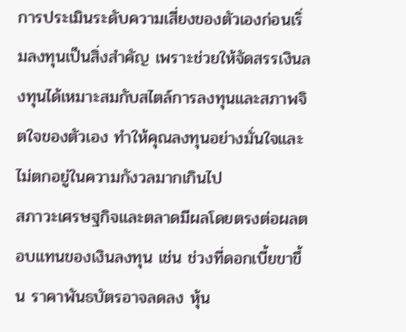การประเมินระดับความเสี่ยงของตัวเองก่อนเริ่มลงทุนเป็นสิ่งสำคัญ เพราะช่วยให้จัดสรรเงินลงทุนได้เหมาะสมกับสไตล์การลงทุนและสภาพจิตใจของตัวเอง ทำให้คุณลงทุนอย่างมั่นใจและไม่ตกอยู่ในความกังวลมากเกินไป
สภาวะเศรษฐกิจและตลาดมีผลโดยตรงต่อผลตอบแทนของเงินลงทุน เช่น ช่วงที่ดอกเบี้ยขาขึ้น ราคาพันธบัตรอาจลดลง หุ้น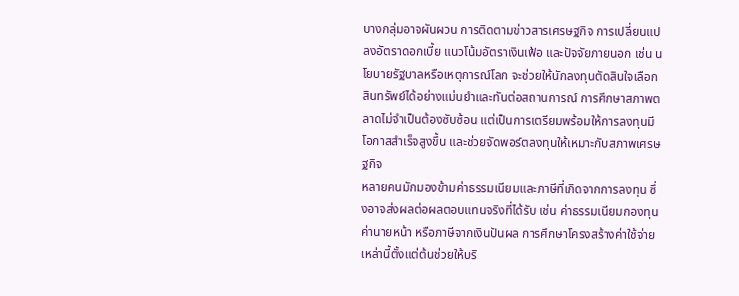บางกลุ่มอาจผันผวน การติดตามข่าวสารเศรษฐกิจ การเปลี่ยนแปลงอัตราดอกเบี้ย แนวโน้มอัตราเงินเฟ้อ และปัจจัยภายนอก เช่น นโยบายรัฐบาลหรือเหตุการณ์โลก จะช่วยให้นักลงทุนตัดสินใจเลือกสินทรัพย์ได้อย่างแม่นยำและทันต่อสถานการณ์ การศึกษาสภาพตลาดไม่จำเป็นต้องซับซ้อน แต่เป็นการเตรียมพร้อมให้การลงทุนมีโอกาสสำเร็จสูงขึ้น และช่วยจัดพอร์ตลงทุนให้เหมาะกับสภาพเศรษฐกิจ
หลายคนมักมองข้ามค่าธรรมเนียมและภาษีที่เกิดจากการลงทุน ซึ่งอาจส่งผลต่อผลตอบแทนจริงที่ได้รับ เช่น ค่าธรรมเนียมกองทุน ค่านายหน้า หรือภาษีจากเงินปันผล การศึกษาโครงสร้างค่าใช้จ่ายเหล่านี้ตั้งแต่ต้นช่วยให้บริ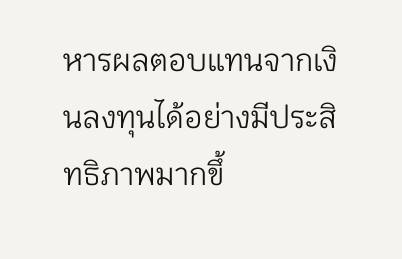หารผลตอบแทนจากเงินลงทุนได้อย่างมีประสิทธิภาพมากขึ้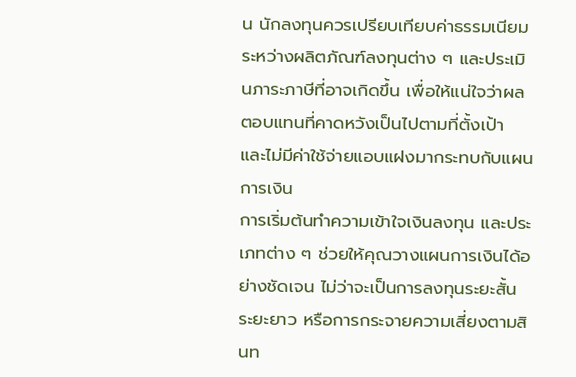น นักลงทุนควรเปรียบเทียบค่าธรรมเนียมระหว่างผลิตภัณฑ์ลงทุนต่าง ๆ และประเมินภาระภาษีที่อาจเกิดขึ้น เพื่อให้แน่ใจว่าผลตอบแทนที่คาดหวังเป็นไปตามที่ตั้งเป้า และไม่มีค่าใช้จ่ายแอบแฝงมากระทบกับแผนการเงิน
การเริ่มต้นทำความเข้าใจเงินลงทุน และประเภทต่าง ๆ ช่วยให้คุณวางแผนการเงินได้อย่างชัดเจน ไม่ว่าจะเป็นการลงทุนระยะสั้น ระยะยาว หรือการกระจายความเสี่ยงตามสินท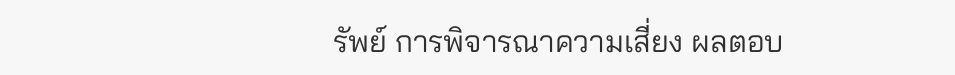รัพย์ การพิจารณาความเสี่ยง ผลตอบ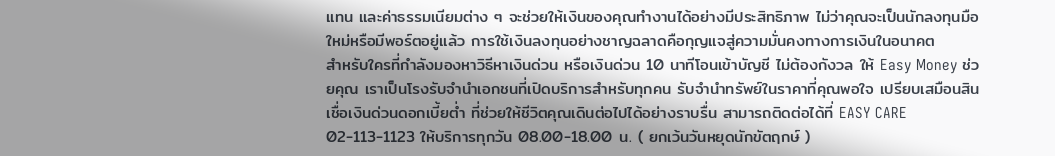แทน และค่าธรรมเนียมต่าง ๆ จะช่วยให้เงินของคุณทำงานได้อย่างมีประสิทธิภาพ ไม่ว่าคุณจะเป็นนักลงทุนมือใหม่หรือมีพอร์ตอยู่แล้ว การใช้เงินลงทุนอย่างชาญฉลาดคือกุญแจสู่ความมั่นคงทางการเงินในอนาคต
สำหรับใครที่กำลังมองหาวิธีหาเงินด่วน หรือเงินด่วน 10 นาทีโอนเข้าบัญชี ไม่ต้องกังวล ให้ Easy Money ช่วยคุณ เราเป็นโรงรับจำนำเอกชนที่เปิดบริการสำหรับทุกคน รับจำนำทรัพย์ในราคาที่คุณพอใจ เปรียบเสมือนสินเชื่อเงินด่วนดอกเบี้ยต่ำ ที่ช่วยให้ชีวิตคุณเดินต่อไปได้อย่างราบรื่น สามารถติดต่อได้ที่ EASY CARE 02-113-1123 ให้บริการทุกวัน 08.00-18.00 น. ( ยกเว้นวันหยุดนักขัตฤกษ์ )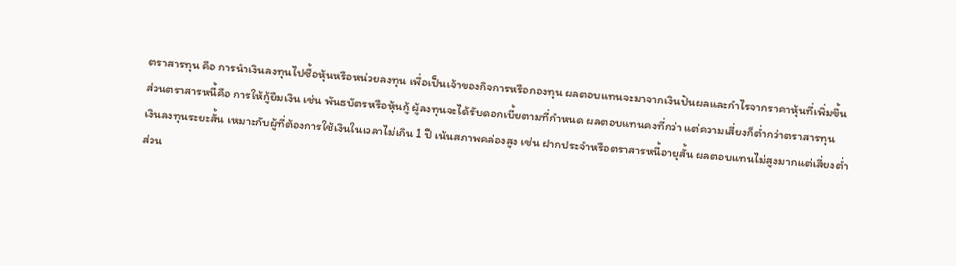ตราสารทุน คือ การนำเงินลงทุนไปซื้อหุ้นหรือหน่วยลงทุน เพื่อเป็นเจ้าของกิจการหรือกองทุน ผลตอบแทนจะมาจากเงินปันผลและกำไรจากราคาหุ้นที่เพิ่มขึ้น
ส่วนตราสารหนี้คือ การให้กู้ยืมเงิน เช่น พันธบัตรหรือหุ้นกู้ ผู้ลงทุนจะได้รับดอกเบี้ยตามที่กำหนด ผลตอบแทนคงที่กว่า แต่ความเสี่ยงก็ต่ำกว่าตราสารทุน
เงินลงทุนระยะสั้น เหมาะกับผู้ที่ต้องการใช้เงินในเวลาไม่เกิน 1 ปี เน้นสภาพคล่องสูง เช่น ฝากประจำหรือตราสารหนี้อายุสั้น ผลตอบแทนไม่สูงมากแต่เสี่ยงต่ำ
ส่วน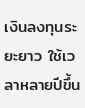เงินลงทุนระยะยาว ใช้เวลาหลายปีขึ้น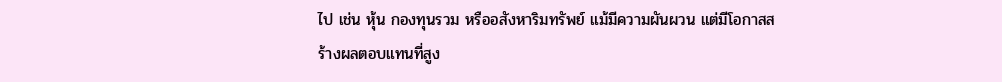ไป เช่น หุ้น กองทุนรวม หรืออสังหาริมทรัพย์ แม้มีความผันผวน แต่มีโอกาสสร้างผลตอบแทนที่สูง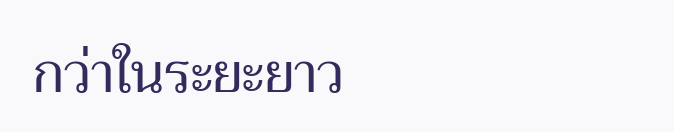กว่าในระยะยาว